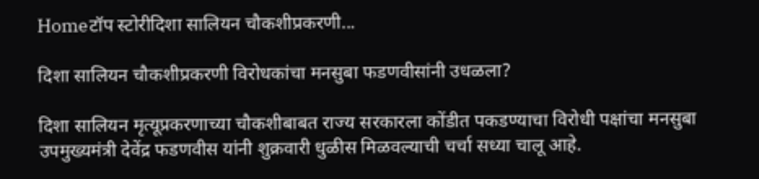Homeटॉप स्टोरीदिशा सालियन चौकशीप्रकरणी...

दिशा सालियन चौकशीप्रकरणी विरोधकांचा मनसुबा फडणवीसांनी उधळला?

दिशा सालियन मृत्यूप्रकरणाच्या चौकशीबाबत राज्य सरकारला कोंडीत पकडण्याचा विरोधी पक्षांचा मनसुबा उपमुख्यमंत्री देवेंद्र फडणवीस यांनी शुक्रवारी धुळीस मिळवल्याची चर्चा सध्या चालू आहे.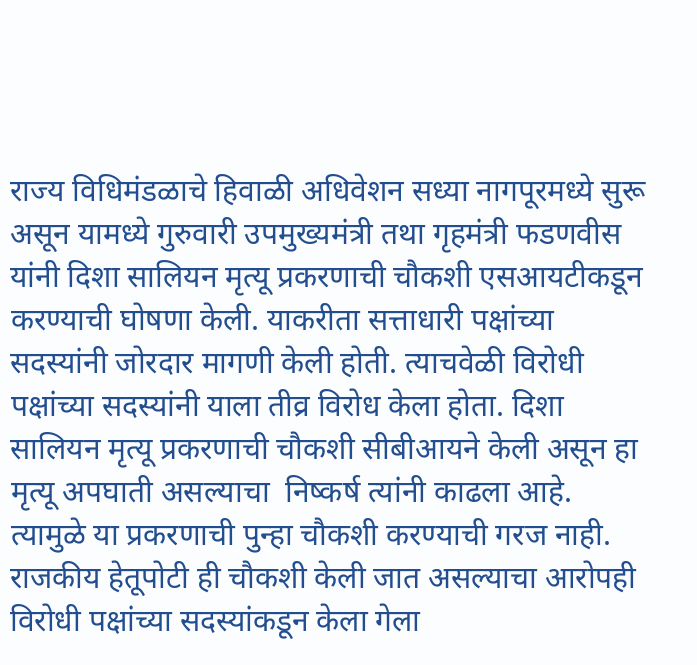राज्य विधिमंडळाचे हिवाळी अधिवेशन सध्या नागपूरमध्ये सुरू असून यामध्ये गुरुवारी उपमुख्यमंत्री तथा गृहमंत्री फडणवीस यांनी दिशा सालियन मृत्यू प्रकरणाची चौकशी एसआयटीकडून करण्याची घोषणा केली. याकरीता सत्ताधारी पक्षांच्या सदस्यांनी जोरदार मागणी केली होती. त्याचवेळी विरोधी पक्षांच्या सदस्यांनी याला तीव्र विरोध केला होता. दिशा सालियन मृत्यू प्रकरणाची चौकशी सीबीआयने केली असून हा मृत्यू अपघाती असल्याचा  निष्कर्ष त्यांनी काढला आहे. त्यामुळे या प्रकरणाची पुन्हा चौकशी करण्याची गरज नाही. राजकीय हेतूपोटी ही चौकशी केली जात असल्याचा आरोपही विरोधी पक्षांच्या सदस्यांकडून केला गेला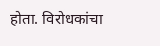होता. विरोधकांचा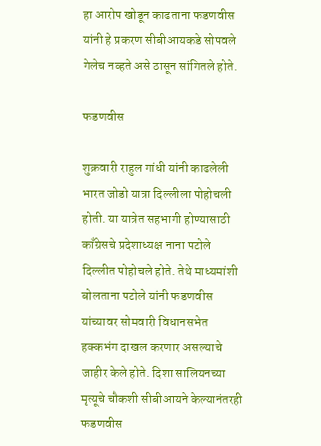हा आरोप खोडून काढताना फडणवीस यांनी हे प्रकरण सीबीआयकडे सोपवले गेलेच नव्हते असे ठासून सांगितले होते.

फडणवीस

शुक्रवारी राहुल गांधी यांनी काढलेली भारत जोडो यात्रा दिल्लीला पोहोचली होती. या यात्रेत सहभागी होण्यासाठी काँग्रेसचे प्रदेशाध्यक्ष नाना पटोले दिल्लीत पोहोचले होते. तेथे माध्यमांशी बोलताना पटोले यांनी फडणवीस यांच्यावर सोमवारी विधानसभेत हक्कभंग दाखल करणार असल्याचे जाहीर केले होते. दिशा सालियनच्या मृत्यूचे चौकशी सीबीआयने केल्यानंतरही फडणवीस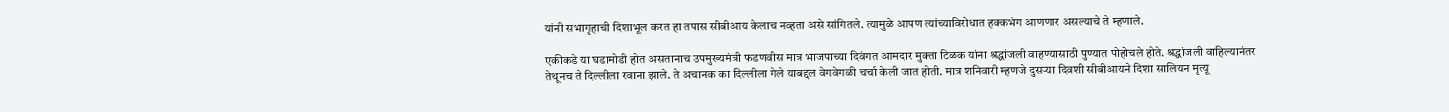यांनी सभागृहाची दिशाभूल करत हा तपास सीबीआय केलाच नव्हता असे सांगितले. त्यामुळे आपण त्यांच्याविरोधात हक्कभंग आणणार असल्याचे ते म्हणाले.

एकीकडे या घडामोडी होत असतानाच उपमुख्यमंत्री फडणवीस मात्र भाजपाच्या दिवंगत आमदार मुक्ता टिळक यांना श्रद्धांजली वाहण्यासाठी पुण्यात पोहोचले होते. श्रद्धांजली वाहिल्यानंतर तेथूनच ते दिल्लीला रवाना झाले. ते अचानक का दिल्लीला गेले याबद्दल वेगवेगळी चर्चा केली जात होती. मात्र शनिवारी म्हणजे दुसऱ्या दिवशी सीबीआयने दिशा सालियन मृत्यू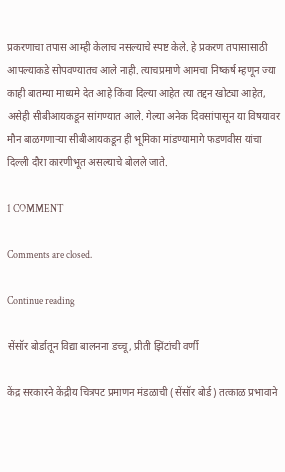प्रकरणाचा तपास आम्ही केलाच नसल्याचे स्पष्ट केले. हे प्रकरण तपासासाठी आपल्याकडे सोपवण्यातच आले नाही. त्याचप्रमाणे आमचा निष्कर्ष म्हणून ज्या काही बातम्या माध्यमे देत आहे किंवा दिल्या आहेत त्या तद्दन खोट्या आहेत, असेही सीबीआयकडून सांगण्यात आले. गेल्या अनेक दिवसांपासून या विषयावर मौन बाळगणाऱ्या सीबीआयकडून ही भूमिका मांडण्यामागे फडणवीस यांचा दिल्ली दौरा कारणीभूत असल्याचे बोलले जाते.

1 COMMENT

Comments are closed.

Continue reading

सेंसॉर बोर्डातून विद्या बालनना डच्चू, प्रीती झिंटांची वर्णी

केंद्र सरकारने केंद्रीय चित्रपट प्रमाणन मंडळाची (सेंसॉर बोर्ड) तत्काळ प्रभावाने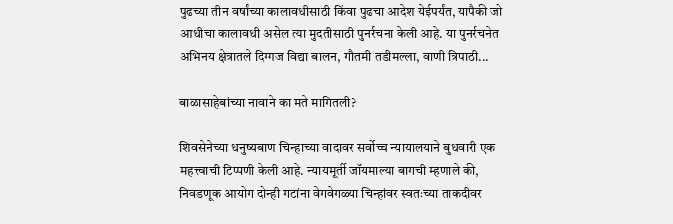पुढच्या तीन वर्षांच्या कालावधीसाठी किंवा पुढचा आदेश येईपर्यंत, यापैकी जो आधीचा कालावधी असेल त्या मुदतीसाठी पुनर्रचना केली आहे. या पुनर्रचनेत अभिनय क्षेत्रातले दिग्गज विद्या बालन, गौतमी तडीमल्ला, वाणी त्रिपाठी...

बाळासाहेबांच्या नावाने का मते मागितली?

शिवसेनेच्या धनुष्यबाण चिन्हाच्या वादावर सर्वोच्च न्यायालयाने बुधवारी एक महत्त्वाची टिप्पणी केली आहे. न्यायमूर्ती जॉयमाल्या बागची म्हणाले की, निवडणूक आयोग दोन्ही गटांना वेगवेगळ्या चिन्हांवर स्वतःच्या ताकदीवर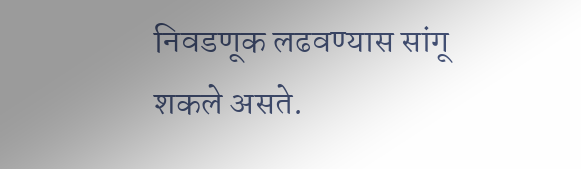निवडणूक लढवण्यास सांगू शकले असते.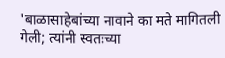'बाळासाहेबांच्या नावाने का मते मागितली गेली; त्यांनी स्वतःच्या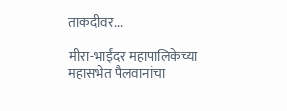ताकदीवर...

मीरा-भाईंदर महापालिकेच्या महासभेत पैलवानांचा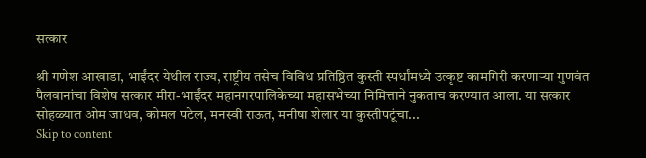सत्कार

श्री गणेश आखाडा, भाईंदर येथील राज्य, राष्ट्रीय तसेच विविध प्रतिष्ठित कुस्ती स्पर्धांमध्ये उत्कृष्ट कामगिरी करणाऱ्या गुणवंत पैलवानांचा विशेष सत्कार मीरा-भाईंदर महानगरपालिकेच्या महासभेच्या निमित्ताने नुकताच करण्यात आला. या सत्कार सोहळ्यात ओम जाधव, कोमल पटेल, मनस्वी राऊत, मनीषा शेलार या कुस्तीपटूंचा...
Skip to content